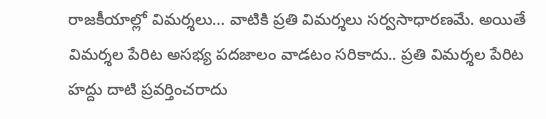రాజకీయాల్లో విమర్శలు… వాటికి ప్రతి విమర్శలు సర్వసాధారణమే. అయితే విమర్శల పేరిట అసభ్య పదజాలం వాడటం సరికాదు.. ప్రతి విమర్శల పేరిట హద్దు దాటి ప్రవర్తించరాదు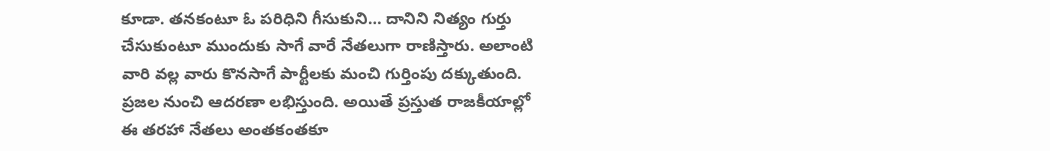కూడా. తనకంటూ ఓ పరిధిని గీసుకుని… దానిని నిత్యం గుర్తు చేసుకుంటూ ముందుకు సాగే వారే నేతలుగా రాణిస్తారు. అలాంటి వారి వల్ల వారు కొనసాగే పార్టీలకు మంచి గుర్తింపు దక్కుతుంది. ప్రజల నుంచి ఆదరణా లభిస్తుంది. అయితే ప్రస్తుత రాజకీయాల్లో ఈ తరహా నేతలు అంతకంతకూ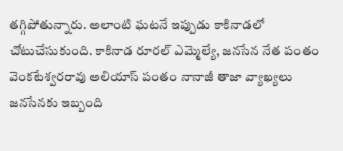తగ్గిపోతున్నారు. అలాంటి ఘటనే ఇప్పుడు కాకినాడలో చోటుచేసుకుంది. కాకినాడ రూరల్ ఎమ్మెల్యే, జనసేన నేత పంతం వెంకటేశ్వరరావు అలియాస్ పంతం నానాజీ తాజా వ్యాఖ్యలు జనసేనకు ఇబ్బంది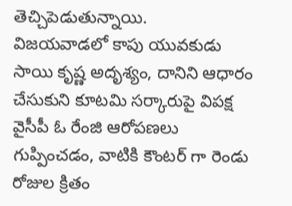తెచ్చిపెడుతున్నాయి.
విజయవాడలో కాపు యువకుడు సాయి కృష్ణ అదృశ్యం, దానిని ఆధారం చేసుకుని కూటమి సర్కారుపై విపక్ష వైసీపీ ఓ రేంజి ఆరోపణలు గుప్పించడం, వాటికి కౌంటర్ గా రెండు రోజుల క్రితం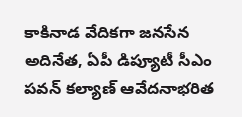కాకినాడ వేదికగా జనసేన అదినేత, ఏపీ డిప్యూటీ సీఎం పవన్ కల్యాణ్ ఆవేదనాభరిత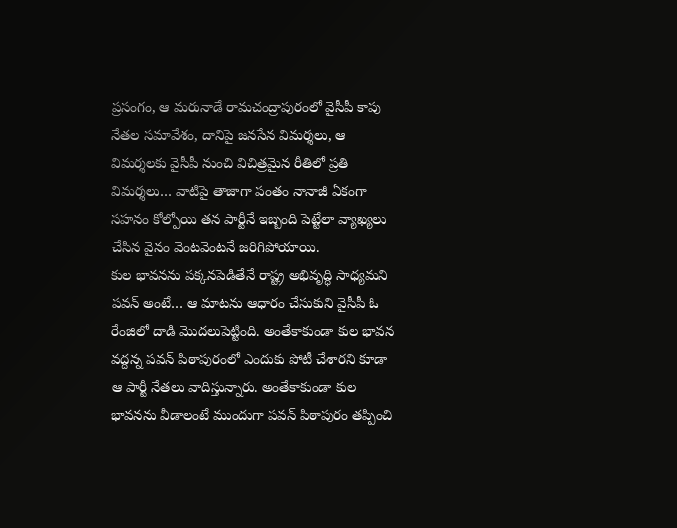ప్రసంగం, ఆ మరునాడే రామచంద్రాపురంలో వైసీపీ కాపు నేతల సమావేశం, దానిపై జనసేన విమర్శలు, ఆ విమర్శలకు వైసీపీ నుంచి విచిత్రమైన రీతిలో ప్రతి విమర్శలు… వాటిపై తాజాగా పంతం నానాజీ ఏకంగా సహనం కోల్పోయి తన పార్టీనే ఇబ్బంది పెట్టేలా వ్యాఖ్యలు చేసిన వైనం వెంటవెంటనే జరిగిపోయాయి.
కుల భావనను పక్కనపెడితేనే రాష్ట్ర అభివృద్ధి సాధ్యమని పవన్ అంటే… ఆ మాటను ఆధారం చేసుకుని వైసీపీ ఓ రేంజిలో దాడి మొదలుపెట్టింది. అంతేకాకుండా కుల భావన వద్దన్న పవన్ పిఠాపురంలో ఎందుకు పోటీ చేశారని కూడా ఆ పార్టీ నేతలు వాదిస్తున్నారు. అంతేకాకుండా కుల భావనను వీడాలంటే ముందుగా పవన్ పిఠాపురం తప్పించి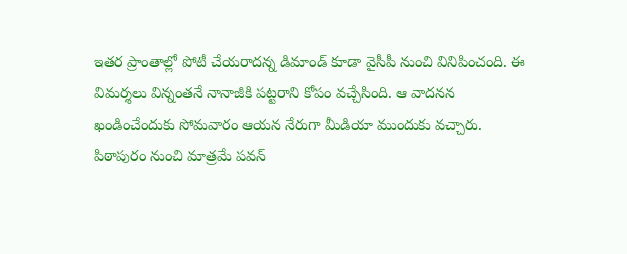ఇతర ప్రాంతాల్లో పోటీ చేయరాదన్న డిమాండ్ కూడా వైసీపీ నుంచి వినిపించంది. ఈ విమర్శలు విన్నంతనే నానాజీకి పట్టరాని కోపం వచ్చేసింది. ఆ వాదనన ఖండించేందుకు సోమవారం ఆయన నేరుగా మీడియా ముందుకు వచ్చారు. పిఠాపురం నుంచి మాత్రమే పవన్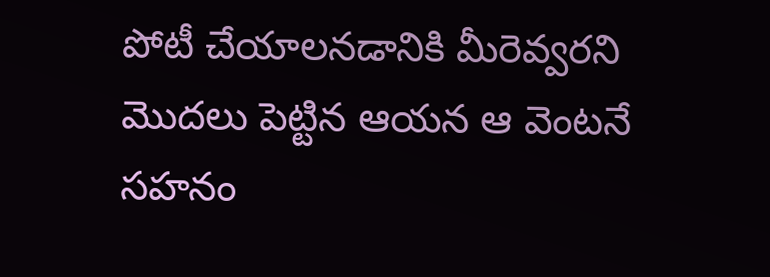పోటీ చేయాలనడానికి మీరెవ్వరని మొదలు పెట్టిన ఆయన ఆ వెంటనే సహనం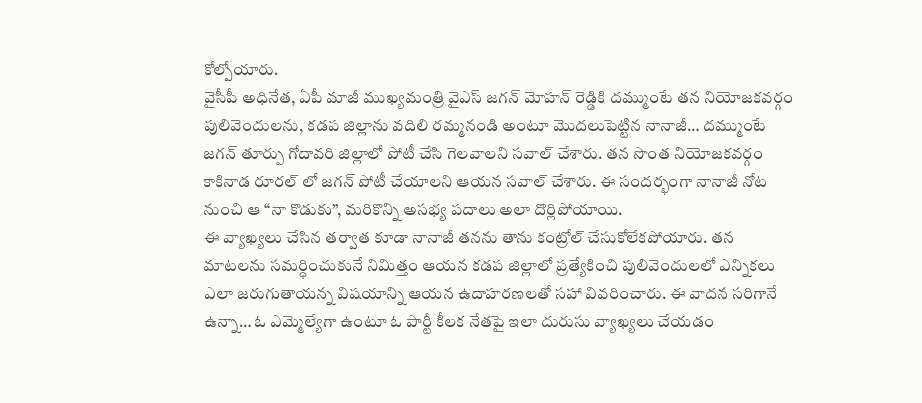కోల్పోయారు.
వైసీపీ అధినేత, ఏపీ మాజీ ముఖ్యమంత్రి వైఎస్ జగన్ మోహన్ రెడ్డికి దమ్ముంటే తన నియోజకవర్గం పులివెందులను, కడప జిల్లాను వదిలి రమ్మనండి అంటూ మొదలుపెట్టిన నానాజీ… దమ్ముంటే జగన్ తూర్పు గోదావరి జిల్లాలో పోటీ చేసి గెలవాలని సవాల్ చేశారు. తన సొంత నియోజకవర్గం కాకినాడ రూరల్ లో జగన్ పోటీ చేయాలని ఆయన సవాల్ చేశారు. ఈ సందర్భంగా నానాజీ నోట నుంచి ఆ “నా కొడుకు”, మరికొన్ని అసభ్య పదాలు అలా దొర్లిపోయాయి.
ఈ వ్యాఖ్యలు చేసిన తర్వాత కూడా నానాజీ తనను తాను కంట్రోల్ చేసుకోలేకపోయారు. తన మాటలను సమర్ధించుకునే నిమిత్తం ఆయన కడప జిల్లాలో ప్రత్యేకించి పులివెందులలో ఎన్నికలు ఎలా జరుగుతాయన్న విషయాన్ని ఆయన ఉదాహరణలతో సహా వివరించారు. ఈ వాదన సరిగానే ఉన్నా… ఓ ఎమ్మెల్యేగా ఉంటూ ఓ పార్టీ కీలక నేతపై ఇలా దురుసు వ్యాఖ్యలు చేయడం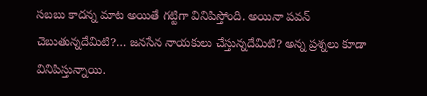సబబు కాదన్న మాట అయితే గట్టిగా వినిపిస్తోంది. అయినా పవన్ చెబుతున్నదేమిటి?… జనసేన నాయకులు చేస్తున్నదేమిటి? అన్న ప్రశ్నలు కూడా వినిపిస్తున్నాయి.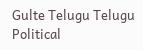Gulte Telugu Telugu Political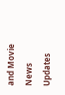and Movie News Updates